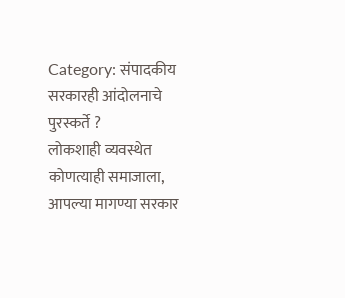Category: संपादकीय
सरकारही आंदोलनाचे पुरस्कर्ते ?
लोकशाही व्यवस्थेत कोणत्याही समाजाला, आपल्या मागण्या सरकार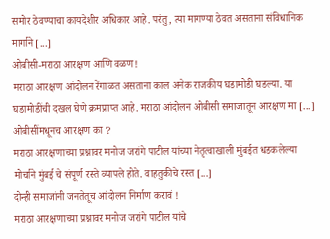समोर ठेवण्याचा कायदेशीर अधिकार आहे. परंतु, त्या मागण्या ठेवत असताना संविधानिक मार्गाने [...]
ओबीसी-मराठा आरक्षण आणि वळण!
मराठा आरक्षण आंदोलन रेंगाळत असताना काल अनेक राजकीय घडामोडी घडल्या. या घडामोडींची दखल घेणे क्रमप्राप्त आहे. मराठा आंदोलन ओबीसी समाजातून आरक्षण मा [...]
ओबीसींमधूनच आरक्षण का ?
मराठा आरक्षणाच्या प्रश्नावर मनोज जरांगे पाटील यांच्या नेतृत्वाखाली मुंबईत धडकलेल्या मोर्चाने मुंबई चे संपूर्ण रस्ते व्यापले होते. वाहतुकीचे रस्त [...]
दोन्ही समाजांनी जनतेतूच आंदोलन निर्माण करावं !
मराठा आरक्षणाच्या प्रश्नावर मनोज जरांगे पाटील यांचे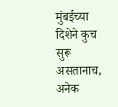मुंबईच्या दिशेने कुच सुरू असतानाच, अनेक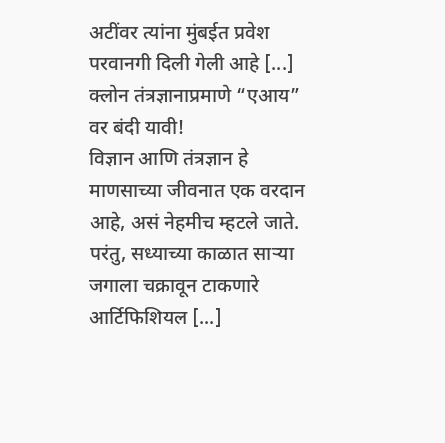अटींवर त्यांना मुंबईत प्रवेश परवानगी दिली गेली आहे [...]
क्लोन तंत्रज्ञानाप्रमाणे “एआय” वर बंदी यावी!
विज्ञान आणि तंत्रज्ञान हे माणसाच्या जीवनात एक वरदान आहे, असं नेहमीच म्हटले जाते. परंतु, सध्याच्या काळात साऱ्या जगाला चक्रावून टाकणारे आर्टिफिशियल [...]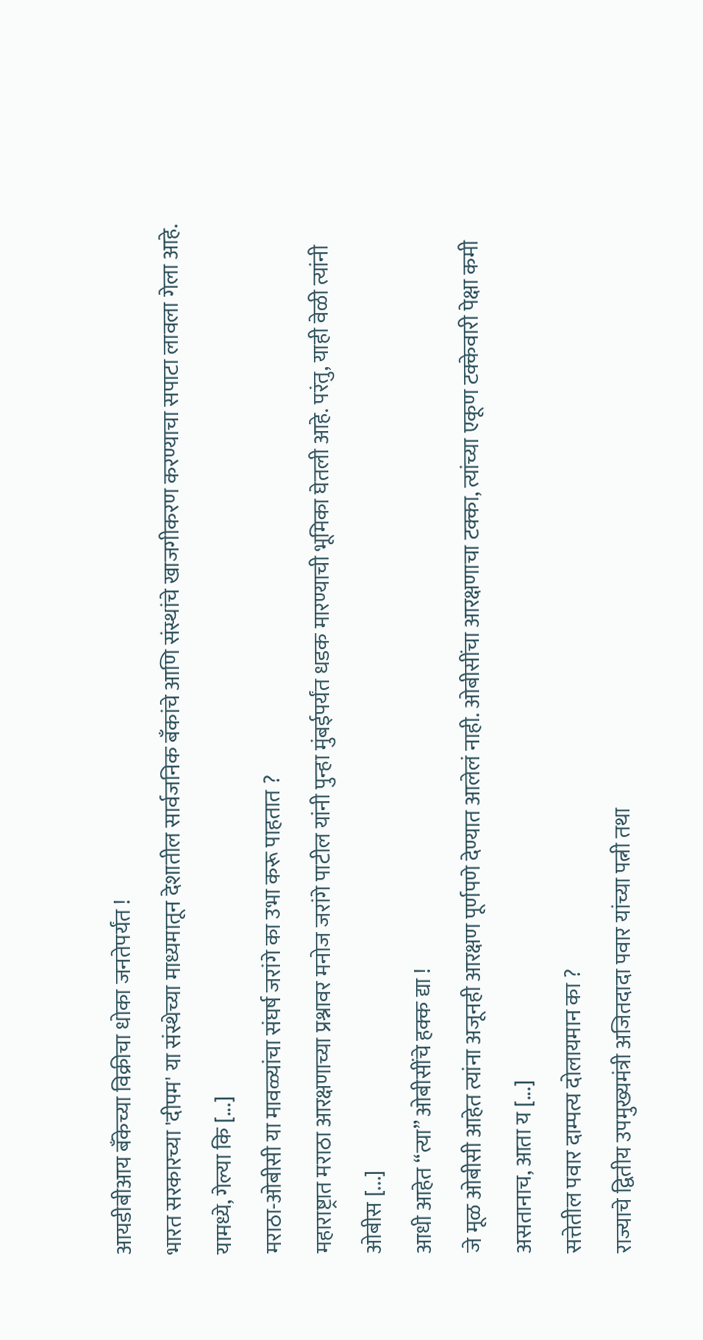आयडीबीआय बॅंकेच्या विक्रीचा धोका जनतेपर्यंत !
भारत सरकारच्या 'दीपम' या संस्थेच्या माध्यमातून देशातील सार्वजनिक बँकांचे आणि संस्थांचे खाजगीकरण करण्याचा सपाटा लावला गेला आहे. यामध्ये, गेल्या कि [...]
मराठा-ओबीसी या मावळ्यांचा संघर्ष जरांगे का उभा करू पाहतात ?
महाराष्ट्रात मराठा आरक्षणाच्या प्रश्नावर मनोज जरांगे पाटील यांनी पुन्हा मुंबईपर्यंत धडक मारण्याची भूमिका घेतली आहे. परंतु, याही वेळी त्यांनी ओबीस [...]
आधी आहेत “त्या” ओबीसींचे हक्क द्या !
जे मूळ ओबीसी आहेत त्यांना अजूनही आरक्षण पूर्णपणे देण्यात आलेलं नाही. ओबीसींचा आरक्षणाचा टक्का, त्यांच्या एकूण टक्केवारी पेक्षा कमी असतानाच, आता य [...]
सत्तेतील पवार दाम्पत्य दोलायमान का ?
राज्याचे द्वितीय उपमुख्यमंत्री अजितदादा पवार यांच्या पत्नी तथा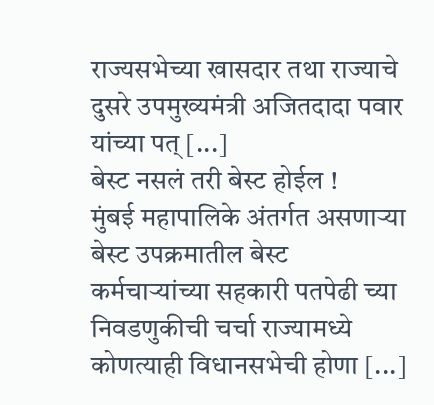राज्यसभेच्या खासदार तथा राज्याचे दुसरे उपमुख्यमंत्री अजितदादा पवार यांच्या पत् [...]
बेस्ट नसलं तरी बेस्ट होईल !
मुंबई महापालिके अंतर्गत असणाऱ्या बेस्ट उपक्रमातील बेस्ट कर्मचाऱ्यांच्या सहकारी पतपेढी च्या निवडणुकीची चर्चा राज्यामध्ये कोणत्याही विधानसभेची होणा [...]